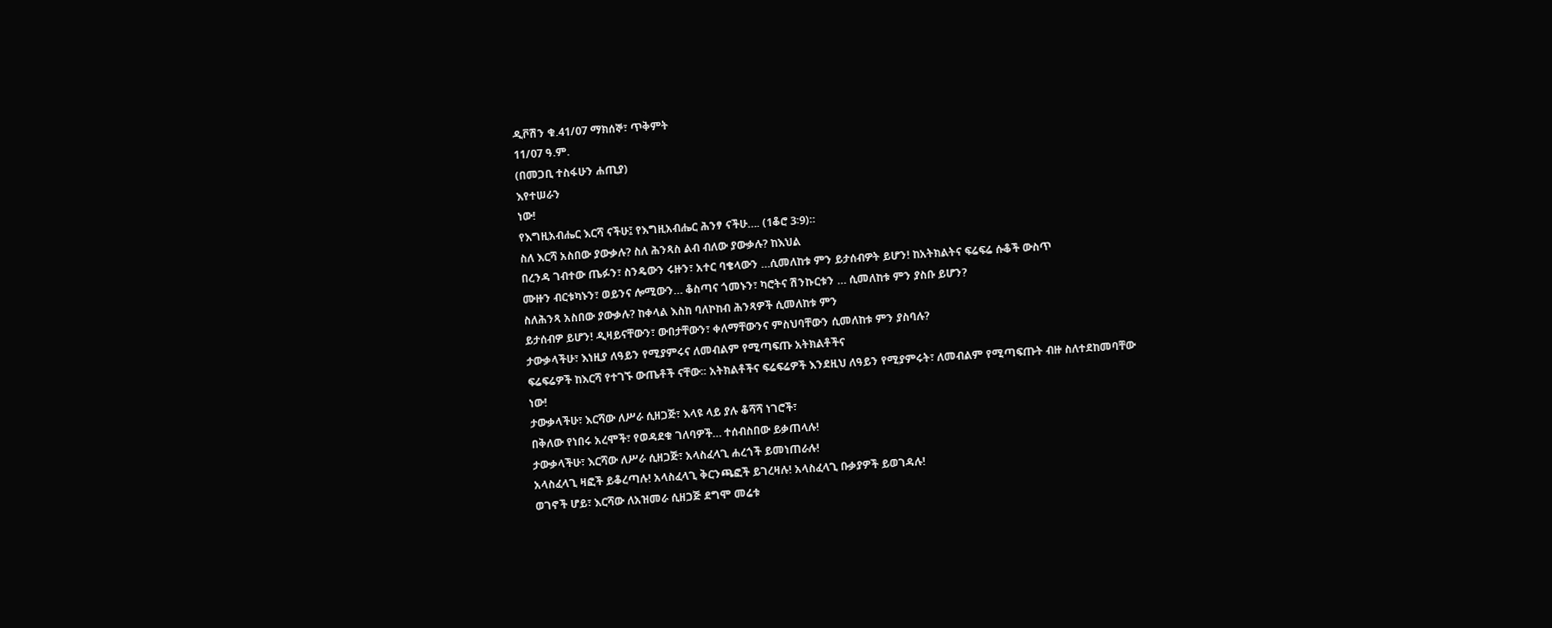ዲቮሽን ቁ.41/07 ማክሰኞ፣ ጥቅምት
11/07 ዓ.ም.
(በመጋቢ ተስፋሁን ሐጢያ)
እየተሠራን
ነው!
የእግዚአብሔር እርሻ ናችሁ፤ የእግዚአብሔር ሕንፃ ናችሁ…. (1ቆሮ 3፡9)።
ስለ እርሻ አስበው ያውቃሉ? ስለ ሕንጻስ ልብ ብለው ያውቃሉ? ከእህል
በረንዳ ገብተው ጤፉን፣ ስንዴውን ሩዙን፣ አተር ባቄላውን …ሲመለከቱ ምን ይታሰብዎት ይሆን! ከአትክልትና ፍሬፍሬ ሱቆች ውስጥ
ሙዙን ብርቱካኑን፣ ወይንና ሎሚውን… ቆስጣና ጎመኑን፣ ካሮትና ሽንኩርቱን … ሲመለከቱ ምን ያስቡ ይሆን?
ስለሕንጻ አስበው ያውቃሉ? ከቀላል እስከ ባለኮከብ ሕንጻዎች ሲመለከቱ ምን
ይታሰብዎ ይሆን! ዲዛይናቸውን፣ ውበታቸውን፣ ቀለማቸውንና ምስህባቸውን ሲመለከቱ ምን ያስባሉ?
ታውቃላችሁ፣ እነዚያ ለዓይን የሚያምሩና ለመብልም የሚጣፍጡ አትክልቶችና
ፍሬፍሬዎች ከእርሻ የተገኙ ውጤቶች ናቸው፡፡ አትክልቶችና ፍሬፍሬዎች እንደዚህ ለዓይን የሚያምሩት፣ ለመብልም የሚጣፍጡት ብዙ ስለተደከመባቸው
ነው!
ታውቃላችሁ፣ እርሻው ለሥራ ሲዘጋጅ፣ እላዩ ላይ ያሉ ቆሻሻ ነገሮች፣
በቅለው የነበሩ አረሞች፣ የወዳደቁ ገለባዎች… ተሰብስበው ይቃጠላሉ!
ታውቃላችሁ፣ እርሻው ለሥራ ሲዘጋጅ፣ አላስፈላጊ ሐረጎች ይመነጠራሉ!
አላስፈላጊ ዛፎች ይቆረጣሉ! አላስፈላጊ ቅርንጫፎች ይገረዛሉ! አላስፈላጊ ቡቃያዎች ይወገዳሉ!
ወገኖች ሆይ፣ እርሻው ለአዝመራ ሲዘጋጅ ደግሞ መሬቱ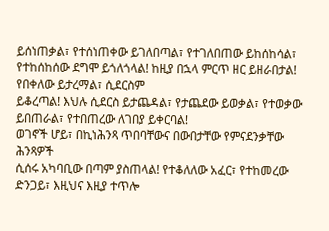ይሰነጠቃል፣ የተሰነጠቀው ይገለበጣል፣ የተገለበጠው ይከሰከሳል፣ የተከሰከሰው ደግሞ ይጎለጎላል! ከዚያ በኋላ ምርጥ ዘር ይዘራበታል! የበቀለው ይታረማል፣ ሲደርስም
ይቆረጣል! እህሉ ሲደርስ ይታጨዳል፣ የታጨደው ይወቃል፣ የተወቃው ይበጠራል፣ የተበጠረው ለገበያ ይቀርባል!
ወገኖች ሆይ፣ በኪነሕንጻ ጥበባቸውና በውበታቸው የምናደንቃቸው ሕንጻዎች
ሲሰሩ አካባቢው በጣም ያስጠላል! የተቆለለው አፈር፣ የተከመረው ድንጋይ፣ እዚህና እዚያ ተጥሎ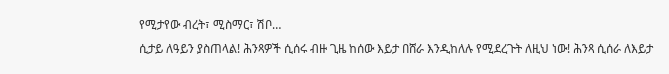የሚታየው ብረት፣ ሚስማር፣ ሽቦ…
ሲታይ ለዓይን ያስጠላል! ሕንጻዎች ሲሰሩ ብዙ ጊዜ ከሰው እይታ በሸራ እንዲከለሉ የሚደረጉት ለዚህ ነው! ሕንጻ ሲሰራ ለእይታ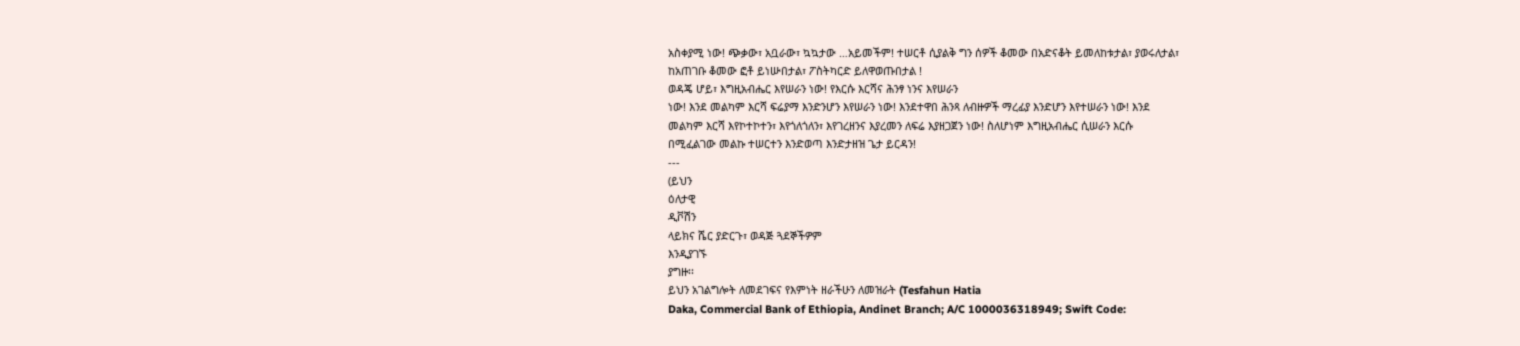አስቀያሚ ነው! ጭቃው፣ አቧራው፣ ኳኳታው …አይመችም! ተሠርቶ ሲያልቅ ግን ሰዎች ቆመው በአድናቆት ይመለከቱታል፣ ያወሩለታል፣
ከአጠገቡ ቆመው ፎቶ ይነሡበታል፣ ፖስትካርድ ይለዋወጡበታል !
ወዳጄ ሆይ፣ እግዚአብሔር እየሠራን ነው! የእርሱ እርሻና ሕንፃ ነንና እየሠራን
ነው! እንደ መልካም እርሻ ፍሬያማ እንድንሆን እየሠራን ነው! እንደተዋበ ሕንጻ ለብዙዎች ማረፊያ እንድሆን እየተሠራን ነው! እንደ
መልካም እርሻ እየኮተኮተን፣ እየጎለጎለን፣ እየገረዘንና እያረመን ለፍሬ እያዘጋጀን ነው! ስለሆነም እግዚአብሔር ሲሠራን እርሱ
በሚፈልገው መልኩ ተሠርተን እንድወጣ እንድታዘዝ ጌታ ይርዳን!
---
(ይህን
ዕለታዊ
ዲቮሽን
ላይክና ሼር ያድርጉ፣ ወዳጅ ጓደኞችዎም
እንዲያገኙ
ያግዙ፡፡
ይህን አገልግሎት ለመደገፍና የእምነት ዘራችሁን ለመዝራት (Tesfahun Hatia
Daka, Commercial Bank of Ethiopia, Andinet Branch; A/C 1000036318949; Swift Code: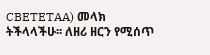CBETETAA) መላክ ትችላላችሁ፡፡ ለዘሪ ዘርን የሚሰጥ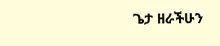ጌታ ዘራችሁን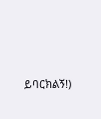ይባርክልኝ!)